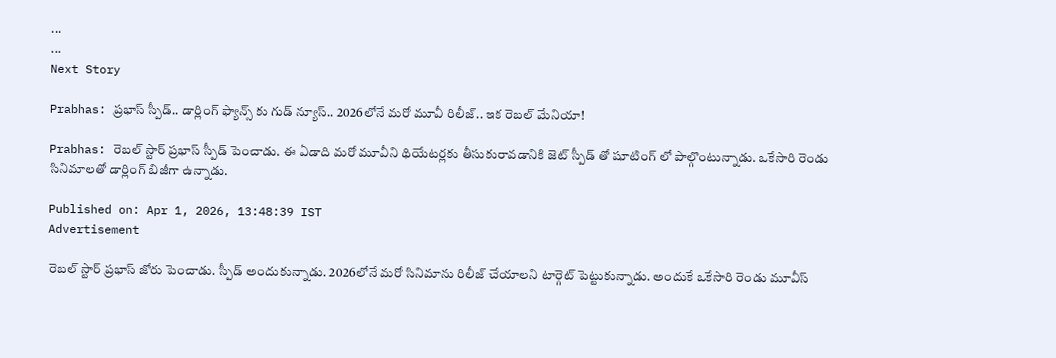...
...
Next Story

Prabhas: ప్రభాస్ స్పీడ్.. డార్లింగ్ ఫ్యాన్స్ కు గుడ్ న్యూస్.. 2026లోనే మరో మూవీ రిలీజ్.. ఇక రెబల్ మేనియా!

Prabhas: రెబల్ స్టార్ ప్రభాస్ స్పీడ్ పెంచాడు. ఈ ఏడాది మరో మూవీని థియేటర్లకు తీసుకురావడానికి జెట్ స్పీడ్ తో షూటింగ్ లో పాల్గొంటున్నాడు. ఒకేసారి రెండు సినిమాలతో డార్లింగ్ బిజీగా ఉన్నాడు.

Published on: Apr 1, 2026, 13:48:39 IST
Advertisement

రెబల్ స్టార్ ప్రభాస్ జోరు పెంచాడు. స్పీడ్ అందుకున్నాడు. 2026లోనే మరో సినిమాను రిలీజ్ చేయాలని టార్గెట్ పెట్టుకున్నాడు. అందుకే ఒకేసారి రెండు మూవీస్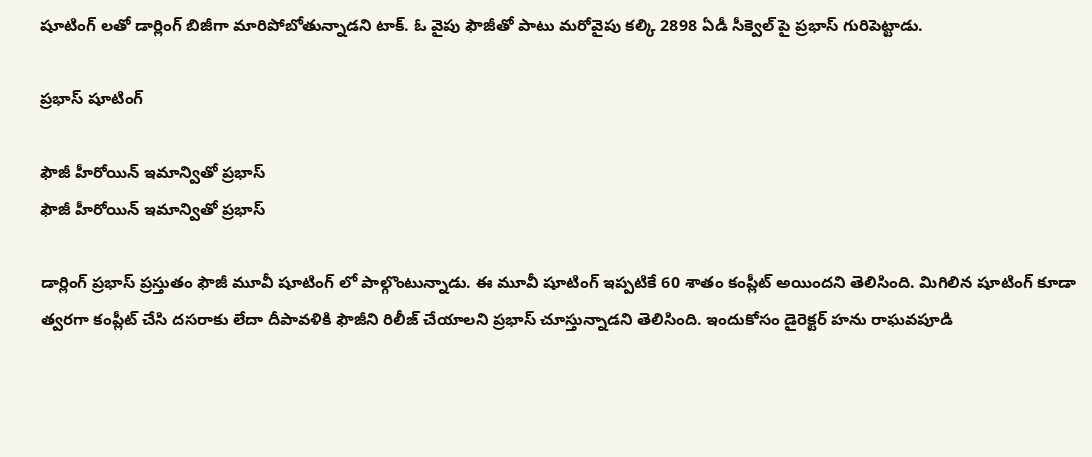షూటింగ్ లతో డార్లింగ్ బిజీగా మారిపోబోతున్నాడని టాక్. ఓ వైపు ఫౌజీతో పాటు మరోవైపు కల్కి 2898 ఏడీ సీక్వెల్ పై ప్రభాస్ గురిపెట్టాడు.

ప్రభాస్ షూటింగ్

ఫౌజీ హీరోయిన్ ఇమాన్వితో ప్రభాస్
ఫౌజీ హీరోయిన్ ఇమాన్వితో ప్రభాస్

డార్లింగ్ ప్రభాస్ ప్రస్తుతం ఫౌజీ మూవీ షూటింగ్ లో పాల్గొంటున్నాడు. ఈ మూవీ షూటింగ్ ఇప్పటికే 60 శాతం కంప్లీట్ అయిందని తెలిసింది. మిగిలిన షూటింగ్ కూడా త్వరగా కంప్లీట్ చేసి దసరాకు లేదా దీపావళికి ఫౌజీని రిలీజ్ చేయాలని ప్రభాస్ చూస్తున్నాడని తెలిసింది. ఇందుకోసం డైరెక్టర్ హను రాఘవపూడి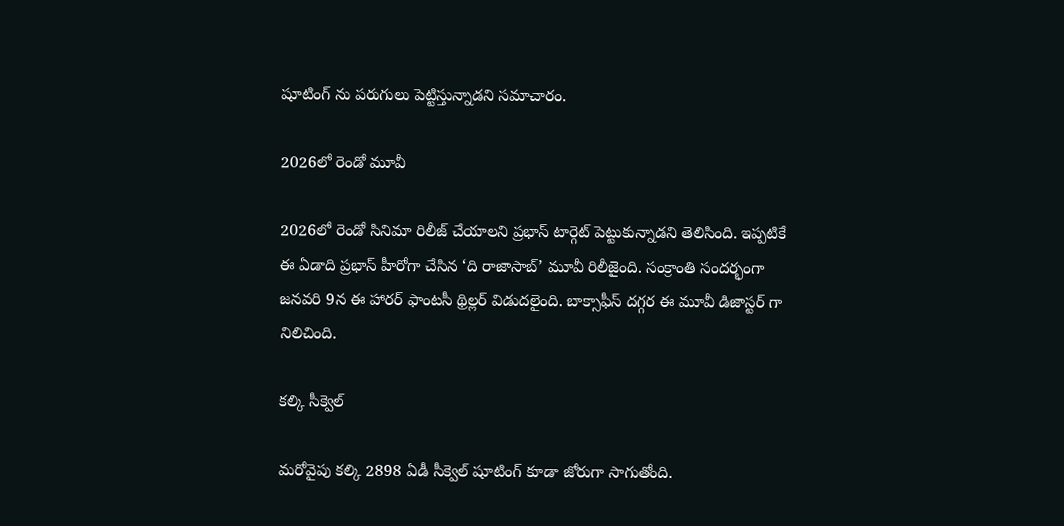షూటింగ్ ను పరుగులు పెట్టిస్తున్నాడని సమాచారం.

2026లో రెండో మూవీ

2026లో రెండో సినిమా రిలీజ్ చేయాలని ప్రభాస్ టార్గెట్ పెట్టుకున్నాడని తెలిసింది. ఇప్పటికే ఈ ఏడాది ప్రభాస్ హీరోగా చేసిన ‘ది రాజాసాబ్’ మూవీ రిలీజైంది. సంక్రాంతి సందర్భంగా జనవరి 9న ఈ హారర్ ఫాంటసీ థ్రిల్లర్ విడుదలైంది. బాక్సాఫీస్ దగ్గర ఈ మూవీ డిజాస్టర్ గా నిలిచింది.

కల్కి సీక్వెల్

మరోవైపు కల్కి 2898 ఏడీ సీక్వెల్ షూటింగ్ కూడా జోరుగా సాగుతోంది.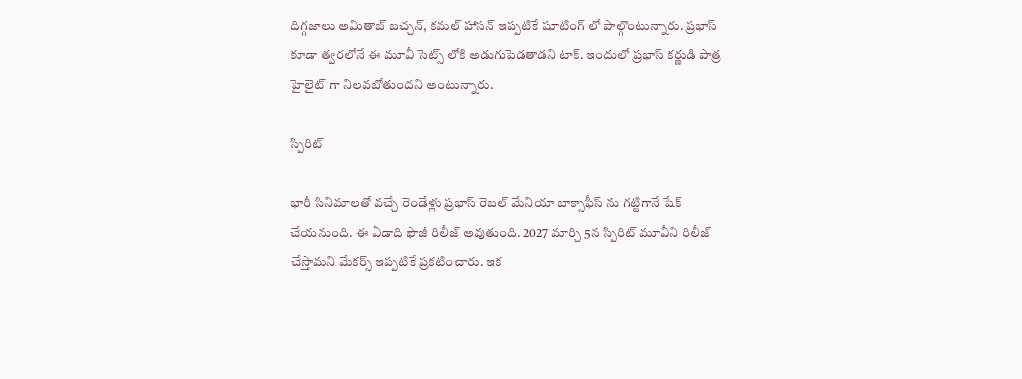దిగ్గజాలు అమితాబ్ బచ్చన్, కమల్ హాసన్ ఇప్పటికే షూటింగ్ లో పాల్గొంటున్నారు. ప్రభాస్ కూడా త్వరలోనే ఈ మూవీ సెట్స్ లోకి అడుగుపెడతాడని టాక్. ఇందులో ప్రభాస్ కర్ణుడి పాత్ర హైలైట్ గా నిలవబోతుందని అంటున్నారు.

స్పిరిట్

భారీ సినిమాలతో వచ్చే రెండేళ్లు ప్రభాస్ రెబల్ మేనియా బాక్సాఫీస్ ను గట్టిగానే షేక్ చేయనుంది. ఈ ఏడాది ఫౌజీ రిలీజ్ అవుతుంది. 2027 మార్చి 5న స్పిరిట్ మూవీని రిలీజ్ చేస్తామని మేకర్స్ ఇప్పటికే ప్రకటించారు. ఇక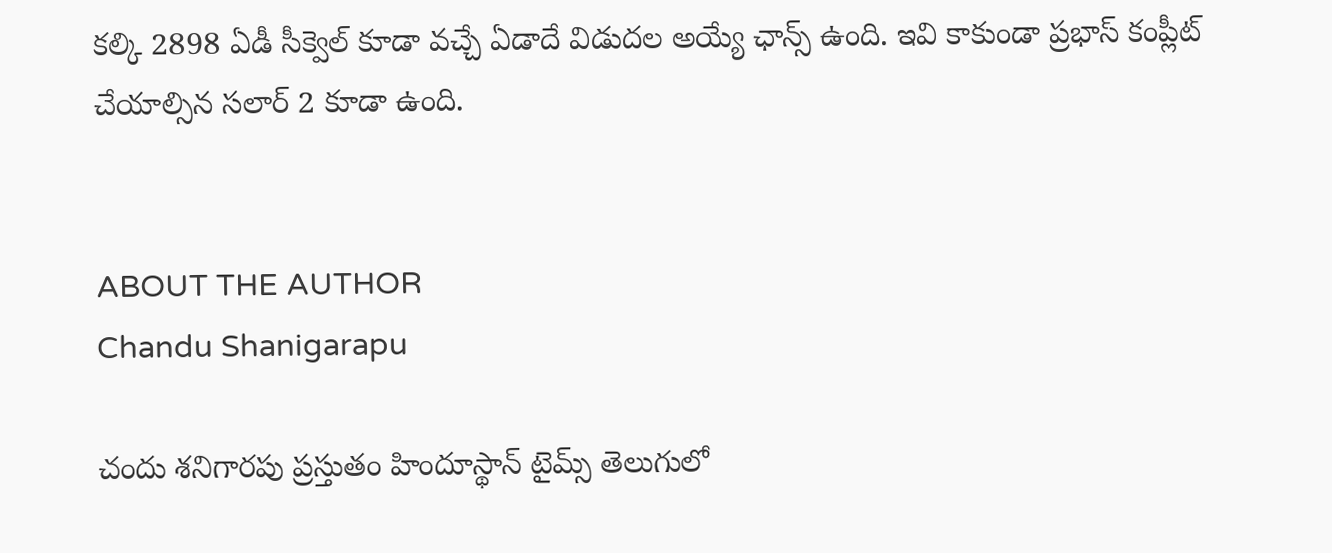కల్కి 2898 ఏడీ సీక్వెల్ కూడా వచ్చే ఏడాదే విడుదల అయ్యే ఛాన్స్ ఉంది. ఇవి కాకుండా ప్రభాస్ కంప్లీట్ చేయాల్సిన సలార్ 2 కూడా ఉంది.


ABOUT THE AUTHOR
Chandu Shanigarapu

చందు శనిగారపు ప్రస్తుతం హిందూస్థాన్ టైమ్స్ తెలుగులో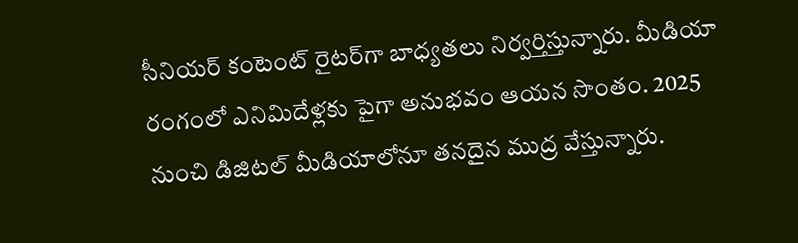సీనియర్ కంటెంట్ రైట‌ర్‌గా బాధ్యతలు నిర్వర్తిస్తున్నారు. మీడియా రంగంలో ఎనిమిదేళ్లకు పైగా అనుభవం ఆయన సొంతం. 2025 నుంచి డిజిటల్ మీడియాలోనూ తనదైన ముద్ర వేస్తున్నారు.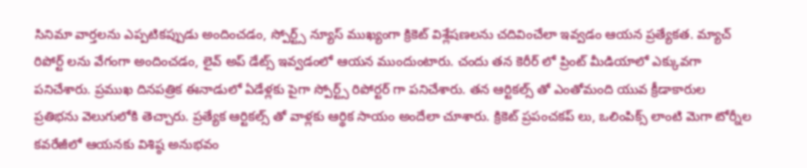సినిమా వార్తలను ఎప్పటికప్పుడు అందించడం, స్పోర్ట్స్ న్యూస్ ముఖ్యంగా క్రికెట్ విశ్లేషణలను చదివించేలా ఇవ్వడం ఆయన ప్రత్యేకత. మ్యాచ్ రిపోర్ట్ లను వేగంగా అందించడం, లైవ్ అప్ డేట్స్ ఇవ్వడంలో ఆయన ముందుంటారు. చందు తన కెరీర్ లో ప్రింట్ మీడియాలో ఎక్కువగా పనిచేశారు. ప్రముఖ దినపత్రిక ఈనాడులో ఏడేళ్లకు పైగా స్పోర్ట్స్ రిపోర్టర్ గా పనిచేశారు. తన ఆర్టికల్స్ తో ఎంతోమంది యువ క్రీడాకారుల ప్రతిభను వెలుగులోకి తెచ్చారు. ప్రత్యేక ఆర్టికల్స్ తో వాళ్లకు ఆర్థిక సాయం అందేలా చూశారు. క్రికెట్ ప్రపంచకప్ లు, ఒలింపిక్స్ లాంటి మెగా టోర్నీల కవరేజీలో ఆయనకు విశిష్ఠ అనుభవం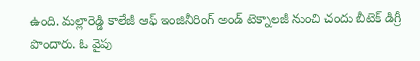ఉంది. మల్లారెడ్డి కాలేజీ ఆఫ్ ఇంజినీరింగ్ అండ్ టెక్నాలజీ నుంచి చందు బీటెక్ డిగ్రీ పొందారు. ఓ వైపు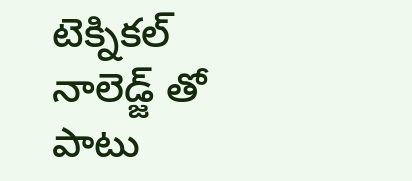టెక్నికల్ నాలెడ్జ్ తో పాటు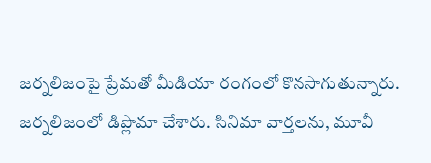జర్నలిజంపై ప్రేమతో మీడియా రంగంలో కొనసాగుతున్నారు. జర్నలిజంలో డిప్లొమా చేశారు. సినిమా వార్తలను, మూవీ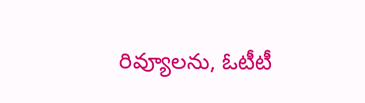రివ్యూలను, ఓటీటీ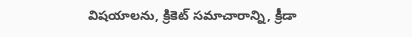విషయాలను, క్రికెట్ సమాచారాన్ని, క్రీడా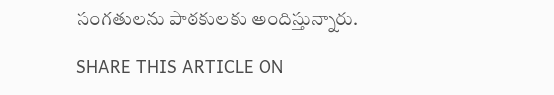సంగతులను పాఠకులకు అందిస్తున్నారు.

SHARE THIS ARTICLE ON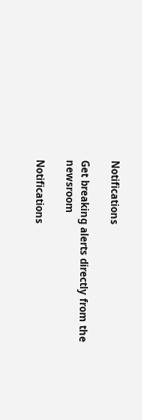Notifications

Get breaking alerts directly from the newsroom

Notifications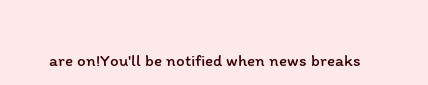are on!You'll be notified when news breaks